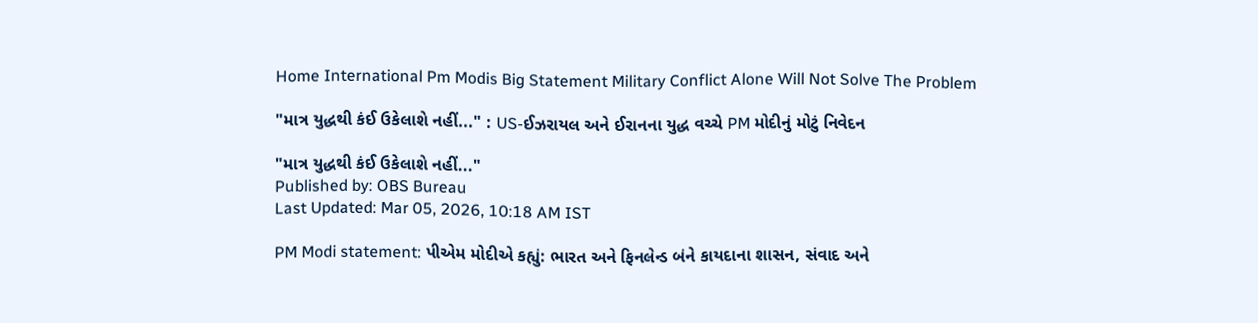Home International Pm Modis Big Statement Military Conflict Alone Will Not Solve The Problem

"માત્ર યુદ્ધથી કંઈ ઉકેલાશે નહીં..." : US-ઈઝરાયલ અને ઈરાનના યુદ્ધ વચ્ચે PM મોદીનું મોટું નિવેદન

"માત્ર યુદ્ધથી કંઈ ઉકેલાશે નહીં..."
Published by: OBS Bureau
Last Updated: Mar 05, 2026, 10:18 AM IST

PM Modi statement: પીએમ મોદીએ કહ્યું: ભારત અને ફિનલેન્ડ બંને કાયદાના શાસન, સંવાદ અને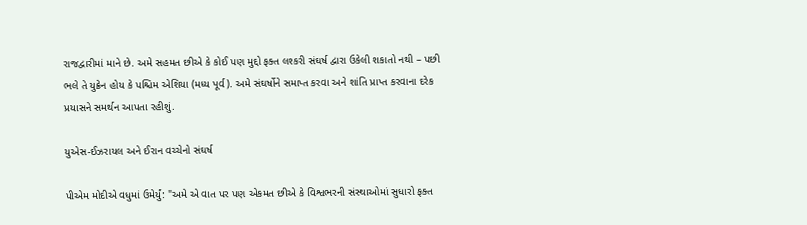રાજદ્વારીમાં માને છે. અમે સહમત છીએ કે કોઈ પણ મુદ્દો ફક્ત લશ્કરી સંઘર્ષ દ્વારા ઉકેલી શકાતો નથી – પછી ભલે તે યુક્રેન હોય કે પશ્ચિમ એશિયા (મધ્ય પૂર્વ). અમે સંઘર્ષોને સમાપ્ત કરવા અને શાંતિ પ્રાપ્ત કરવાના દરેક પ્રયાસને સમર્થન આપતા રહીશું.

યુએસ-ઈઝરાયલ અને ઈરાન વચ્ચેનો સંઘર્ષ

પીએમ મોદીએ વધુમાં ઉમેર્યું: "અમે એ વાત પર પણ એકમત છીએ કે વિશ્વભરની સંસ્થાઓમાં સુધારો ફક્ત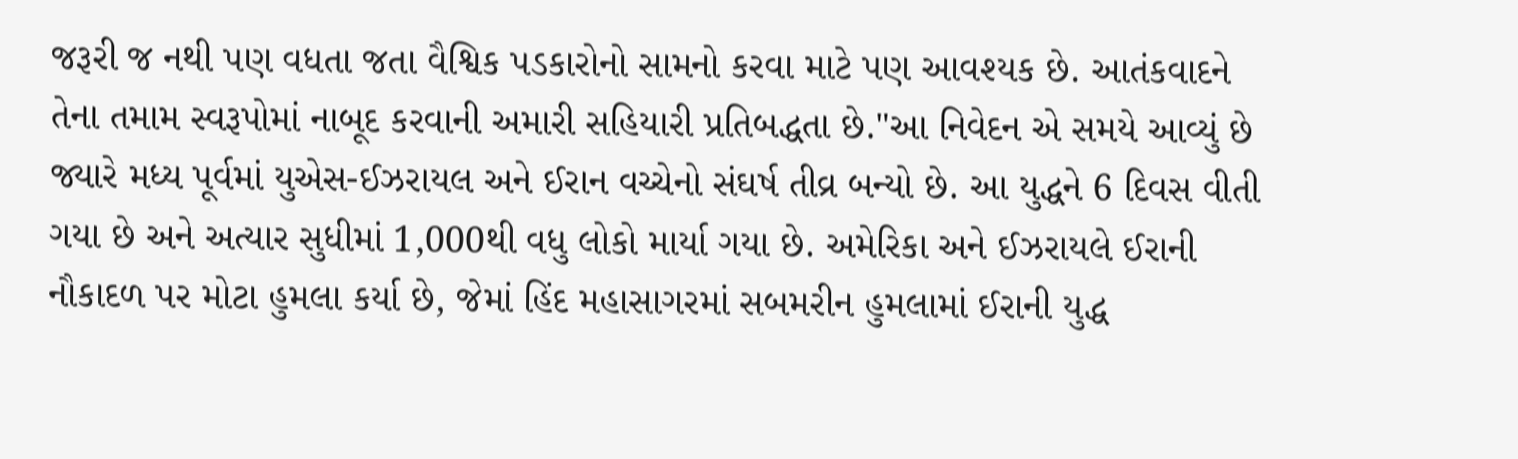જરૂરી જ નથી પણ વધતા જતા વૈશ્વિક પડકારોનો સામનો કરવા માટે પણ આવશ્યક છે. આતંકવાદને તેના તમામ સ્વરૂપોમાં નાબૂદ કરવાની અમારી સહિયારી પ્રતિબદ્ધતા છે."આ નિવેદન એ સમયે આવ્યું છે જ્યારે મધ્ય પૂર્વમાં યુએસ-ઈઝરાયલ અને ઈરાન વચ્ચેનો સંઘર્ષ તીવ્ર બન્યો છે. આ યુદ્ધને 6 દિવસ વીતી ગયા છે અને અત્યાર સુધીમાં 1,000થી વધુ લોકો માર્યા ગયા છે. અમેરિકા અને ઈઝરાયલે ઈરાની નૌકાદળ પર મોટા હુમલા કર્યા છે, જેમાં હિંદ મહાસાગરમાં સબમરીન હુમલામાં ઈરાની યુદ્ધ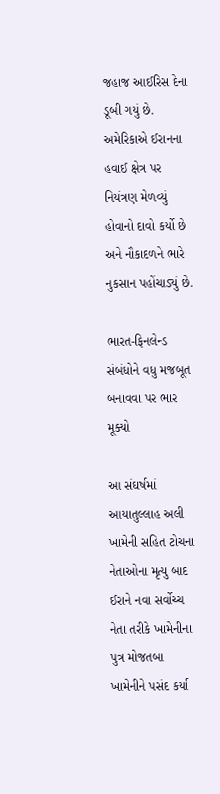જહાજ આઈરિસ દેના ડૂબી ગયું છે. અમેરિકાએ ઈરાનના હવાઈ ક્ષેત્ર પર નિયંત્રણ મેળવ્યું હોવાનો દાવો કર્યો છે અને નૌકાદળને ભારે નુકસાન પહોંચાડ્યું છે.

ભારત-ફિનલેન્ડ સંબંધોને વધુ મજબૂત બનાવવા પર ભાર મૂક્યો

આ સંઘર્ષમાં આયાતુલ્લાહ અલી ખામેની સહિત ટોચના નેતાઓના મૃત્યુ બાદ ઈરાને નવા સર્વોચ્ચ નેતા તરીકે ખામેનીના પુત્ર મોજતબા ખામેનીને પસંદ કર્યા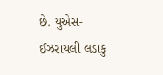છે. યુએસ-ઈઝરાયલી લડાકુ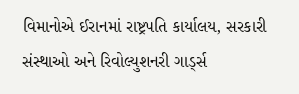વિમાનોએ ઈરાનમાં રાષ્ટ્રપતિ કાર્યાલય, સરકારી સંસ્થાઓ અને રિવોલ્યુશનરી ગાર્ડ્સ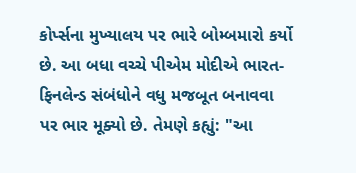કોર્પ્સના મુખ્યાલય પર ભારે બોમ્બમારો કર્યો છે. આ બધા વચ્ચે પીએમ મોદીએ ભારત-ફિનલેન્ડ સંબંધોને વધુ મજબૂત બનાવવા પર ભાર મૂક્યો છે. તેમણે કહ્યું: "આ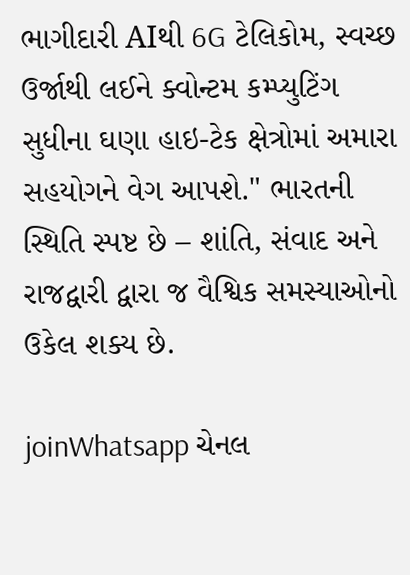ભાગીદારી AIથી 6G ટેલિકોમ, સ્વચ્છ ઉર્જાથી લઈને ક્વોન્ટમ કમ્પ્યુટિંગ સુધીના ઘણા હાઇ-ટેક ક્ષેત્રોમાં અમારા સહયોગને વેગ આપશે." ભારતની સ્થિતિ સ્પષ્ટ છે – શાંતિ, સંવાદ અને રાજદ્વારી દ્વારા જ વૈશ્વિક સમસ્યાઓનો ઉકેલ શક્ય છે.

joinWhatsapp ચેનલ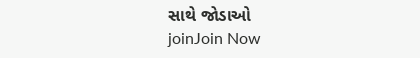સાથે જોડાઓ
joinJoin Now